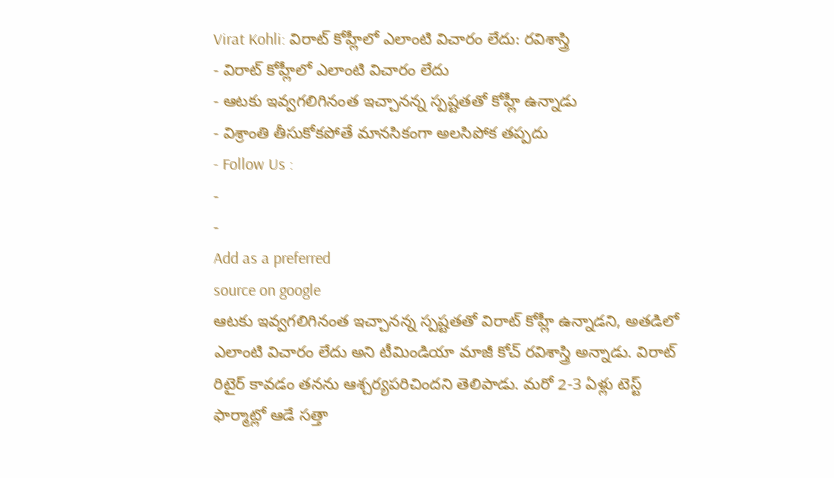Virat Kohli: విరాట్ కోహ్లీలో ఎలాంటి విచారం లేదు: రవిశాస్త్రి
- విరాట్ కోహ్లీలో ఎలాంటి విచారం లేదు
- ఆటకు ఇవ్వగలిగినంత ఇచ్చానన్న స్పష్టతతో కోహ్లీ ఉన్నాడు
- విశ్రాంతి తీసుకోకపోతే మానసికంగా అలసిపోక తప్పదు
- Follow Us :
-
-
Add as a preferred
source on google
ఆటకు ఇవ్వగలిగినంత ఇచ్చానన్న స్పష్టతతో విరాట్ కోహ్లీ ఉన్నాడని, అతడిలో ఎలాంటి విచారం లేదు అని టీమిండియా మాజీ కోచ్ రవిశాస్త్రి అన్నాడు. విరాట్ రిటైర్ కావడం తనను ఆశ్చర్యపరిచిందని తెలిపాడు. మరో 2-3 ఏళ్లు టెస్ట్ ఫార్మాట్లో ఆడే సత్తా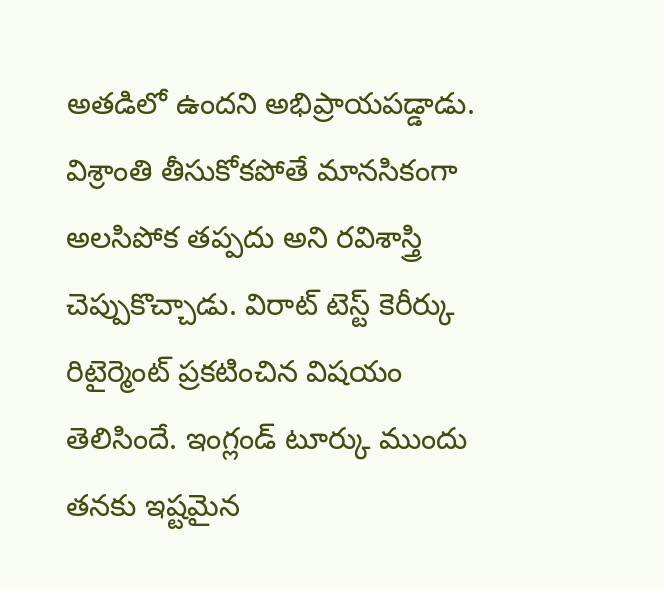అతడిలో ఉందని అభిప్రాయపడ్డాడు. విశ్రాంతి తీసుకోకపోతే మానసికంగా అలసిపోక తప్పదు అని రవిశాస్త్రి చెప్పుకొచ్చాడు. విరాట్ టెస్ట్ కెరీర్కు రిటైర్మెంట్ ప్రకటించిన విషయం తెలిసిందే. ఇంగ్లండ్ టూర్కు ముందు తనకు ఇష్టమైన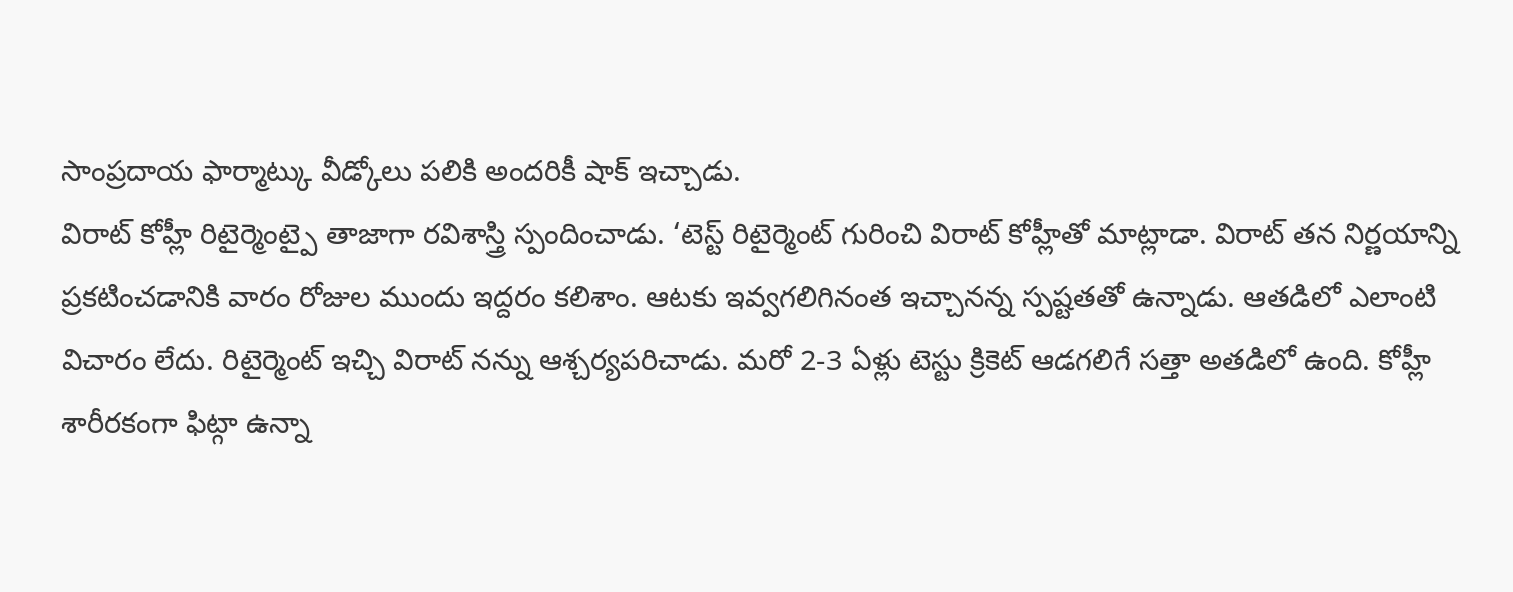సాంప్రదాయ ఫార్మాట్కు వీడ్కోలు పలికి అందరికీ షాక్ ఇచ్చాడు.
విరాట్ కోహ్లీ రిటైర్మెంట్పై తాజాగా రవిశాస్త్రి స్పందించాడు. ‘టెస్ట్ రిటైర్మెంట్ గురించి విరాట్ కోహ్లీతో మాట్లాడా. విరాట్ తన నిర్ణయాన్ని ప్రకటించడానికి వారం రోజుల ముందు ఇద్దరం కలిశాం. ఆటకు ఇవ్వగలిగినంత ఇచ్చానన్న స్పష్టతతో ఉన్నాడు. ఆతడిలో ఎలాంటి విచారం లేదు. రిటైర్మెంట్ ఇచ్చి విరాట్ నన్ను ఆశ్చర్యపరిచాడు. మరో 2-3 ఏళ్లు టెస్టు క్రికెట్ ఆడగలిగే సత్తా అతడిలో ఉంది. కోహ్లీ శారీరకంగా ఫిట్గా ఉన్నా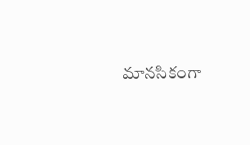మానసికంగా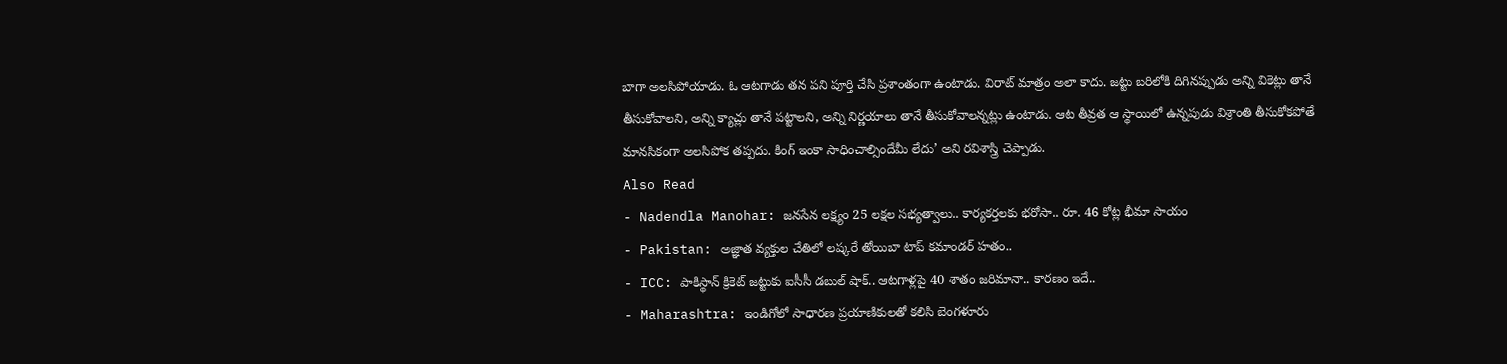బాగా అలసిపోయాడు. ఓ ఆటగాడు తన పని పూర్తి చేసి ప్రశాంతంగా ఉంటాడు. విరాట్ మాత్రం అలా కాదు. జట్టు బరిలోకి దిగినప్పుడు అన్ని వికెట్లు తానే తీసుకోవాలని, అన్ని క్యాచ్లు తానే పట్టాలని, అన్ని నిర్ణయాలు తానే తీసుకోవాలన్నట్లు ఉంటాడు. ఆట తీవ్రత ఆ స్థాయిలో ఉన్నపుడు విశ్రాంతి తీసుకోకపోతే మానసికంగా అలసిపోక తప్పదు. కింగ్ ఇంకా సాధించాల్సిందేమీ లేదు’ అని రవిశాస్త్రి చెప్పాడు.
Also Read
- Nadendla Manohar: జనసేన లక్ష్యం 25 లక్షల సభ్యత్వాలు.. కార్యకర్తలకు భరోసా.. రూ. 46 కోట్ల భీమా సాయం
- Pakistan: అజ్ఞాత వ్యక్తుల చేతిలో లష్కరే తోయిబా టాప్ కమాండర్ హతం..
- ICC: పాకిస్థాన్ క్రికెట్ జట్టుకు ఐసీసీ డబుల్ షాక్.. ఆటగాళ్లపై 40 శాతం జరిమానా.. కారణం ఇదే..
- Maharashtra: ఇండిగోలో సాధారణ ప్రయాణికులతో కలిసి బెంగళూరు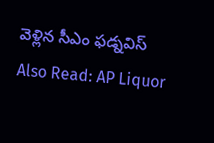వెళ్లిన సీఎం ఫడ్నవిస్
Also Read: AP Liquor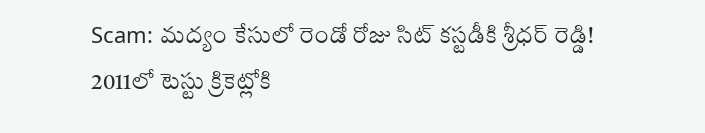Scam: మద్యం కేసులో రెండో రోజు సిట్ కస్టడీకి శ్రీధర్ రెడ్డి!
2011లో టెస్టు క్రికెట్లోకి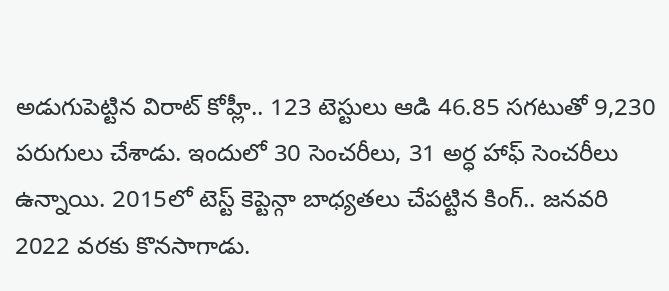అడుగుపెట్టిన విరాట్ కోహ్లీ.. 123 టెస్టులు ఆడి 46.85 సగటుతో 9,230 పరుగులు చేశాడు. ఇందులో 30 సెంచరీలు, 31 అర్ధ హాఫ్ సెంచరీలు ఉన్నాయి. 2015లో టెస్ట్ కెప్టెన్గా బాధ్యతలు చేపట్టిన కింగ్.. జనవరి 2022 వరకు కొనసాగాడు.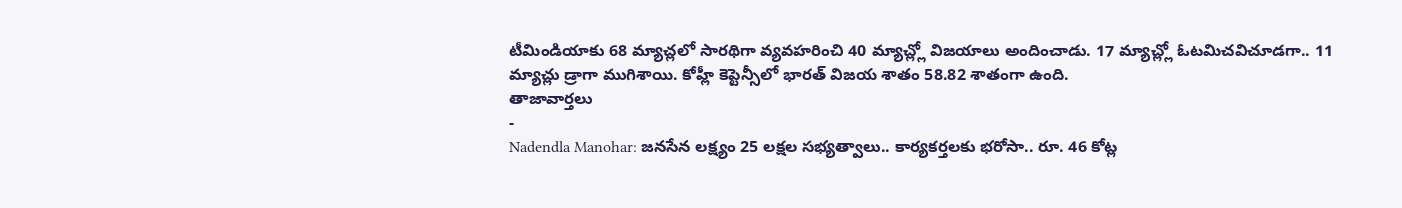టీమిండియాకు 68 మ్యాచ్లలో సారథిగా వ్యవహరించి 40 మ్యాచ్ల్లో విజయాలు అందించాడు. 17 మ్యాచ్ల్లో ఓటమిచవిచూడగా.. 11 మ్యాచ్లు డ్రాగా ముగిశాయి. కోహ్లీ కెప్టెన్సీలో భారత్ విజయ శాతం 58.82 శాతంగా ఉంది.
తాజావార్తలు
-
Nadendla Manohar: జనసేన లక్ష్యం 25 లక్షల సభ్యత్వాలు.. కార్యకర్తలకు భరోసా.. రూ. 46 కోట్ల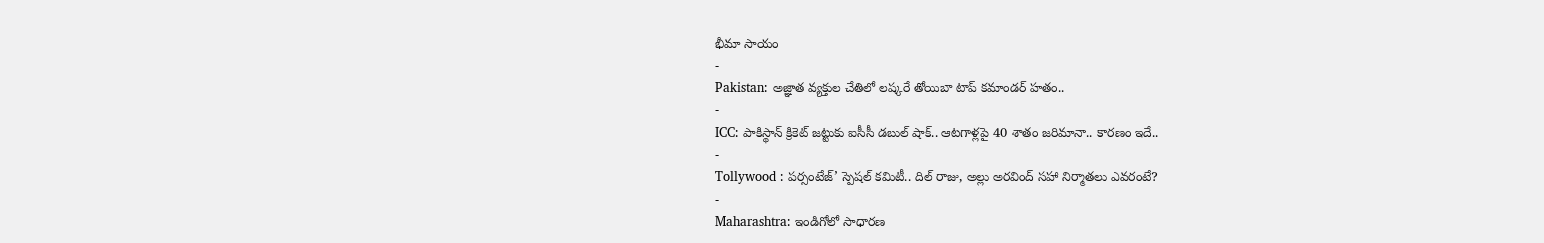భీమా సాయం
-
Pakistan: అజ్ఞాత వ్యక్తుల చేతిలో లష్కరే తోయిబా టాప్ కమాండర్ హతం..
-
ICC: పాకిస్థాన్ క్రికెట్ జట్టుకు ఐసీసీ డబుల్ షాక్.. ఆటగాళ్లపై 40 శాతం జరిమానా.. కారణం ఇదే..
-
Tollywood : పర్సంటేజ్’ స్పెషల్ కమిటీ.. దిల్ రాజు, అల్లు అరవింద్ సహా నిర్మాతలు ఎవరంటే?
-
Maharashtra: ఇండిగోలో సాధారణ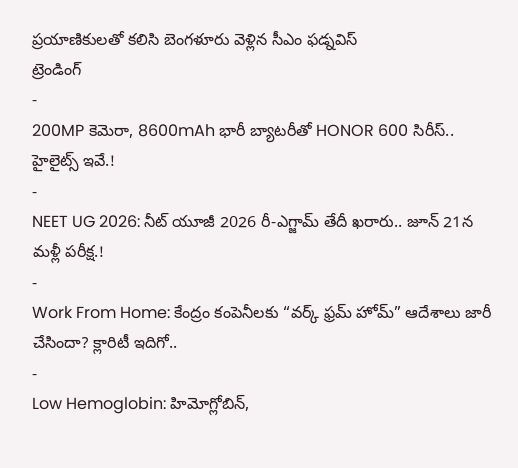ప్రయాణికులతో కలిసి బెంగళూరు వెళ్లిన సీఎం ఫడ్నవిస్
ట్రెండింగ్
-
200MP కెమెరా, 8600mAh భారీ బ్యాటరీతో HONOR 600 సిరీస్.. హైలైట్స్ ఇవే.!
-
NEET UG 2026: నీట్ యూజీ 2026 రీ-ఎగ్జామ్ తేదీ ఖరారు.. జూన్ 21న మళ్లీ పరీక్ష.!
-
Work From Home: కేంద్రం కంపెనీలకు “వర్క్ ఫ్రమ్ హోమ్” ఆదేశాలు జారీ చేసిందా? క్లారిటీ ఇదిగో..
-
Low Hemoglobin: హిమోగ్లోబిన్,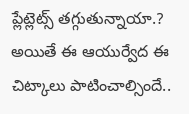ప్లేట్లెట్స్ తగ్గుతున్నాయా.? అయితే ఈ ఆయుర్వేద ఈ చిట్కాలు పాటించాల్సిందే..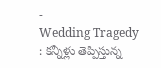-
Wedding Tragedy : కన్నీళ్లు తెప్పిస్తున్న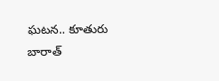ఘటన.. కూతురు బారాత్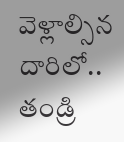వెళ్లాల్సిన దారిలో.. తండ్రి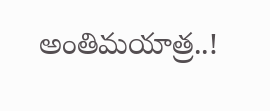అంతిమయాత్ర..!